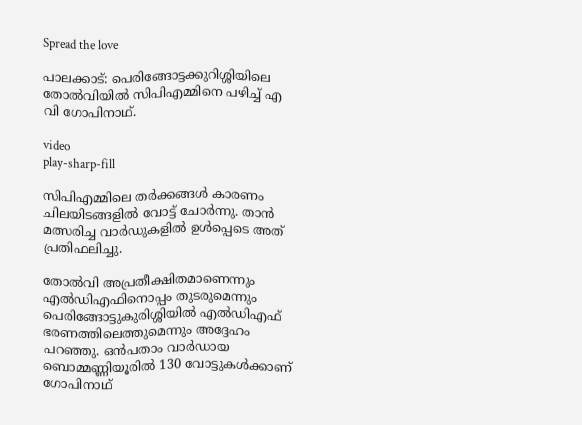Spread the love

പാലക്കാട്: പെരിങ്ങോട്ടക്കുറിശ്ശിയിലെ തോല്‍വിയില്‍ സിപിഎമ്മിനെ പഴിച്ച്‌ എ വി ഗോപിനാഥ്.

video
play-sharp-fill

സിപിഎമ്മിലെ തർക്കങ്ങള്‍ കാരണം ചിലയിടങ്ങളില്‍ വോട്ട് ചോർന്നു. താൻ മത്സരിച്ച വാർഡുകളില്‍ ഉള്‍പ്പെടെ അത് പ്രതിഫലിച്ചു.

തോല്‍വി അപ്രതീക്ഷിതമാണെന്നും എല്‍ഡിഎഫിനൊപ്പം തുടരുമെന്നും പെരിങ്ങോട്ടുകുരിശ്ശിയില്‍ എല്‍ഡിഎഫ് ഭരണത്തിലെത്തുമെന്നും അദ്ദേഹം പറഞ്ഞു. ഒൻപതാം വാർഡായ ബൊമ്മണ്ണിയൂരില്‍ 130 വോട്ടുകള്‍ക്കാണ് ഗോപിനാഥ്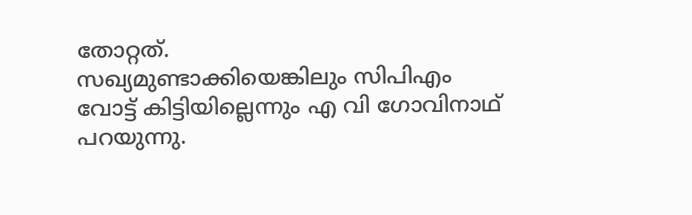തോറ്റത്.
സഖ്യമുണ്ടാക്കിയെങ്കിലും സിപിഎം വോട്ട് കിട്ടിയില്ലെന്നും എ വി ഗോവിനാഥ് പറയുന്നു.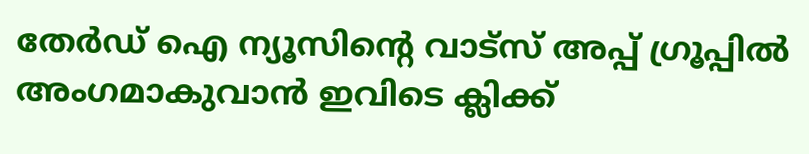തേർഡ് ഐ ന്യൂസിന്റെ വാട്സ് അപ്പ് ഗ്രൂപ്പിൽ അംഗമാകുവാൻ ഇവിടെ ക്ലിക്ക്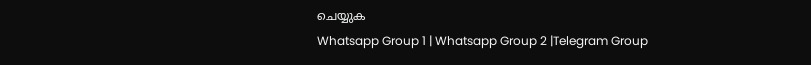ചെയ്യുക
Whatsapp Group 1 | Whatsapp Group 2 |Telegram Group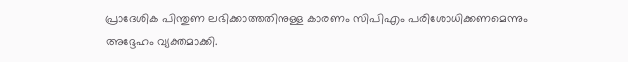പ്രാദേശിക പിന്തുണ ലഭിക്കാത്തതിനുള്ള കാരണം സിപിഎം പരിശോധിക്കണമെന്നും അദ്ദേഹം വ്യക്തമാക്കി.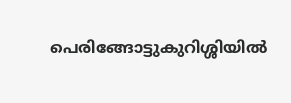പെരിങ്ങോട്ടുകുറിശ്ശിയില്‍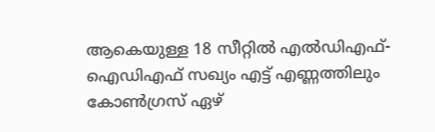ആകെയുള്ള 18 സീറ്റില്‍ എല്‍ഡിഎഫ്-ഐഡിഎഫ് സഖ്യം എട്ട് എണ്ണത്തിലും കോണ്‍ഗ്രസ് ഏഴ്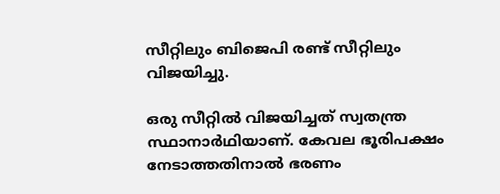സീറ്റിലും ബിജെപി രണ്ട് സീറ്റിലും വിജയിച്ചു.

ഒരു സീറ്റില്‍ വിജയിച്ചത് സ്വതന്ത്ര സ്ഥാനാര്‍ഥിയാണ്. കേവല ഭൂരിപക്ഷം നേടാത്തതിനാല്‍ ഭരണം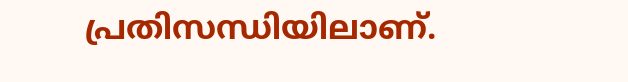പ്രതിസന്ധിയിലാണ്.